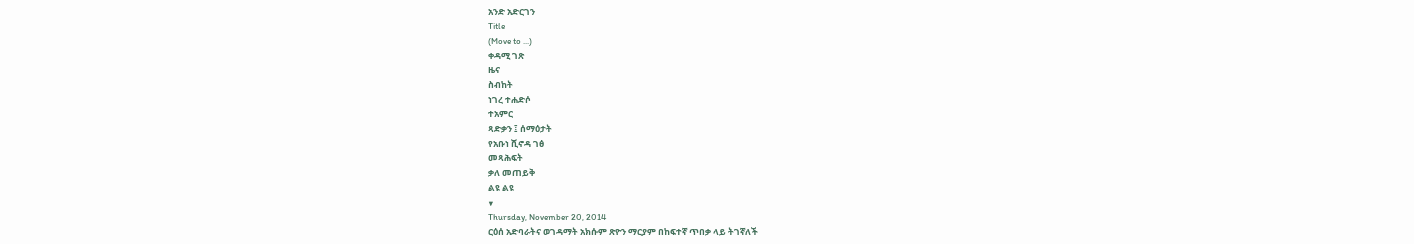አንድ አድርገን
Title
(Move to ...)
ቀዳሚ ገጽ
ዜና
ስብከት
ነገረ ተሐድሶ
ተአምር
ጻድቃን ፤ ሰማዕታት
የአቡነ ሺኖዳ ገፅ
መጻሕፍት
ቃለ መጠይቅ
ልዩ ልዩ
▼
Thursday, November 20, 2014
ርዕሰ አድባራትና ወገዳማት አክሱም ጽዮን ማርያም በከፍተኛ ጥበቃ ላይ ትገኛለች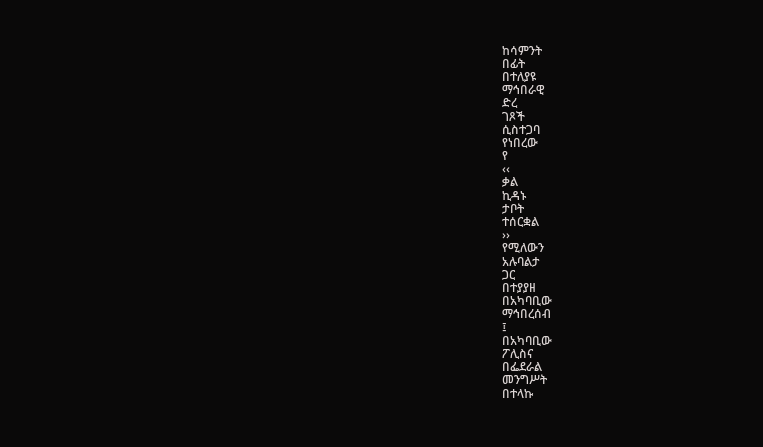ከሳምንት
በፊት
በተለያዩ
ማኅበራዊ
ድረ
ገጾች
ሲስተጋባ
የነበረው
የ
‹‹
ቃል
ኪዳኑ
ታቦት
ተሰርቋል
››
የሚለውን
አሉባልታ
ጋር
በተያያዘ
በአካባቢው
ማኅበረሰብ
፤
በአካባቢው
ፖሊስና
በፌደራል
መንግሥት
በተላኩ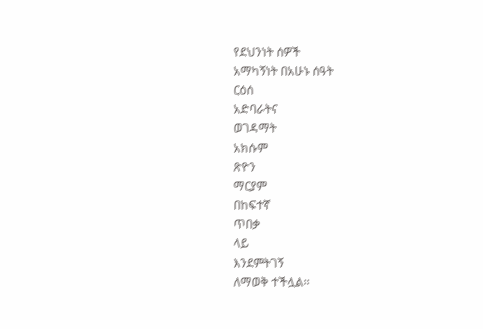የደህንነት ሰዎች
አማካኝነት በአሁኑ ሰዓት
ርዕሰ
አድባራትና
ወገዳማት
አክሱም
ጽዮን
ማርያም
በከፍተኛ
ጥበቃ
ላይ
እንደምትገኝ
ለማወቅ ተችሏል፡፡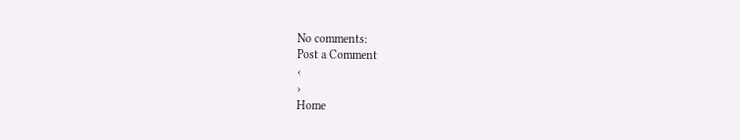No comments:
Post a Comment
‹
›
Home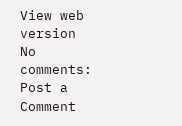View web version
No comments:
Post a Comment